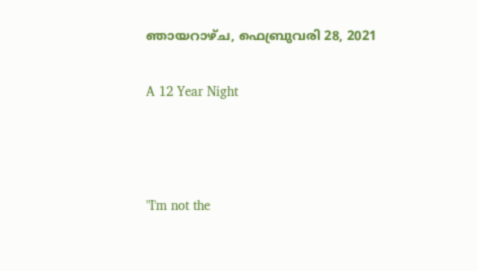ഞായറാഴ്‌ച, ഫെബ്രുവരി 28, 2021

A 12 Year Night



"I'm not the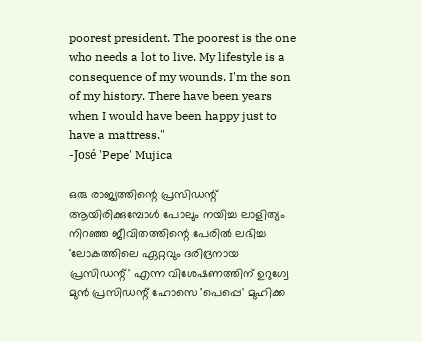poorest president. The poorest is the one who needs a lot to live. My lifestyle is a consequence of my wounds. I'm the son of my history. There have been years when I would have been happy just to have a mattress."
-José 'Pepe' Mujica

ഒരു രാജ്യത്തിന്റെ പ്രസിഡന്റ് ആയിരിക്കുമ്പോൾ പോലും നയിച്ച ലാളിത്യം നിറഞ്ഞ ജീവിതത്തിന്റെ പേരിൽ ലഭിച്ച 'ലോകത്തിലെ ഏറ്റവും ദരിദ്രനായ പ്രസിഡന്റ്' എന്ന വിശേഷണത്തിന് ഉറുഗ്വേ മുൻ പ്രസിഡന്റ് ഹോസെ 'പെപ്പെ' മുഹിക്ക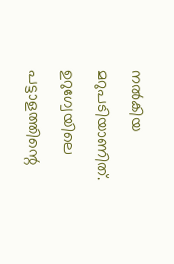നൽകിയ മറുപടിയാണിത്. ഉറുഗ്വേയിലെ പട്ടാളത്തിന്റെ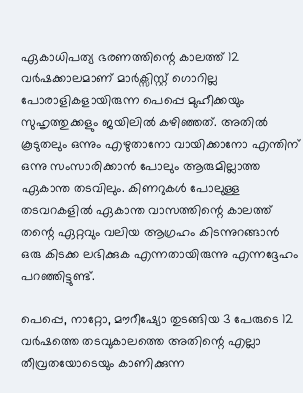ഏകാധിപത്യ ഭരണത്തിന്റെ കാലത്ത് 12 വർഷക്കാലമാണ് മാർക്സിസ്റ്റ്‌ ഗൊറില്ല പോരാളികളായിരുന്ന പെപ്പെ മുഹീക്കയും സുഹൃത്തുക്കളും ജയിലിൽ കഴിഞ്ഞത്. അതിൽ കൂടുതലും ഒന്നും എഴുതാനോ വായിക്കാനോ എന്തിന് ഒന്നു സംസാരിക്കാൻ പോലും ആരുമില്ലാത്ത ഏകാന്ത തടവിലും. കിണറുകൾ പോലുള്ള തടവറകളിൽ ഏകാന്ത വാസത്തിന്റെ കാലത്ത് തന്റെ ഏറ്റവും വലിയ ആഗ്രഹം കിടന്നുറങ്ങാൻ ഒരു കിടക്ക ലഭിക്കുക എന്നതായിരുന്നു എന്നദ്ദേഹം പറഞ്ഞിട്ടുണ്ട്.

പെപ്പെ, നാറ്റോ, മൗറീഷ്യോ തുടങ്ങിയ 3 പേരുടെ 12 വർഷത്തെ തടവുകാലത്തെ അതിന്റെ എല്ലാ തീവ്രതയോടെയും കാണിക്കുന്ന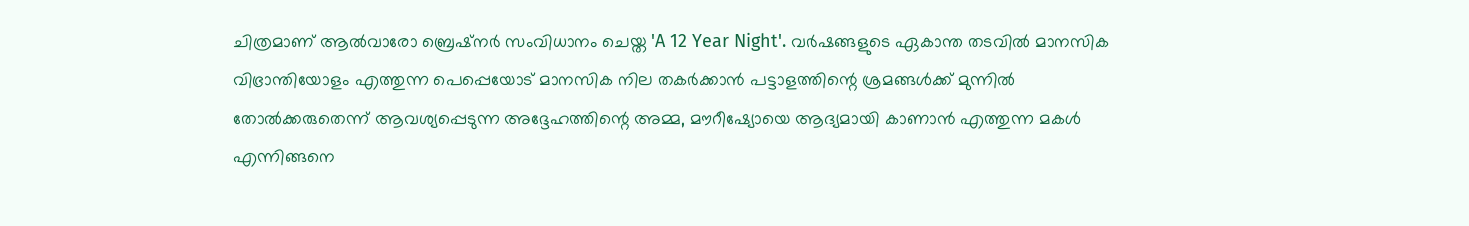ചിത്രമാണ് ആൽവാരോ ബ്രെഷ്നർ സംവിധാനം ചെയ്ത 'A 12 Year Night'. വർഷങ്ങളുടെ ഏകാന്ത തടവിൽ മാനസിക വിഭ്രാന്തിയോളം എത്തുന്ന പെപ്പെയോട് മാനസിക നില തകർക്കാൻ പട്ടാളത്തിന്റെ ശ്രമങ്ങൾക്ക് മുന്നിൽ തോൽക്കരുതെന്ന് ആവശ്യപ്പെടുന്ന അദ്ദേഹത്തിന്റെ അമ്മ, മൗറീഷ്യോയെ ആദ്യമായി കാണാൻ എത്തുന്ന മകൾ എന്നിങ്ങനെ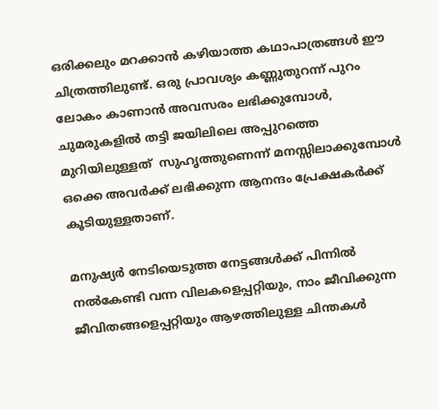ഒരിക്കലും മറക്കാൻ കഴിയാത്ത കഥാപാത്രങ്ങൾ ഈ ചിത്രത്തിലുണ്ട്. ഒരു പ്രാവശ്യം കണ്ണുതുറന്ന് പുറം ലോകം കാണാൻ അവസരം ലഭിക്കുമ്പോൾ, ചുമരുകളിൽ തട്ടി ജയിലിലെ അപ്പുറത്തെ മുറിയിലുള്ളത്  സുഹൃത്തുണെന്ന് മനസ്സിലാക്കുമ്പോൾ ഒക്കെ അവർക്ക് ലഭിക്കുന്ന ആനന്ദം പ്രേക്ഷകർക്ക് കൂടിയുള്ളതാണ്.

മനുഷ്യർ നേടിയെടുത്ത നേട്ടങ്ങൾക്ക് പിന്നിൽ നൽകേണ്ടി വന്ന വിലകളെപ്പറ്റിയും, നാം ജീവിക്കുന്ന ജീവിതങ്ങളെപ്പറ്റിയും ആഴത്തിലുള്ള ചിന്തകൾ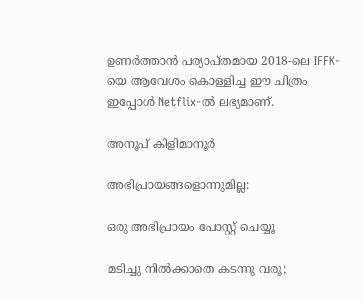ഉണർത്താൻ പര്യാപ്തമായ 2018-ലെ IFFK-യെ ആവേശം കൊള്ളിച്ച ഈ ചിത്രം ഇപ്പോൾ Netflix-ൽ ലഭ്യമാണ്.

അനൂപ്‌ കിളിമാനൂര്‍

അഭിപ്രായങ്ങളൊന്നുമില്ല:

ഒരു അഭിപ്രായം പോസ്റ്റ് ചെയ്യൂ

മടിച്ചു നില്‍ക്കാതെ കടന്നു വരൂ;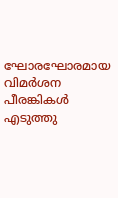ഘോരഘോരമായ വിമര്‍ശന പീരങ്കികള്‍ എടുത്തു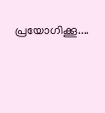പ്രയോഗിക്കൂ....